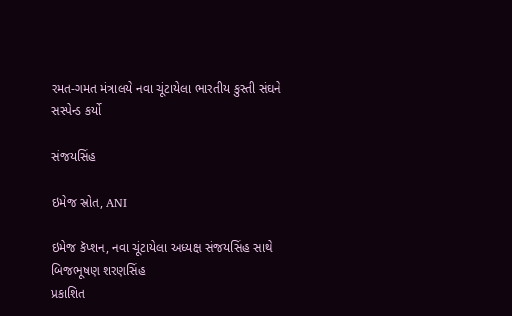રમત-ગમત મંત્રાલયે નવા ચૂંટાયેલા ભારતીય કુસ્તી સંઘને સસ્પેન્ડ કર્યો

સંજયસિંહ

ઇમેજ સ્રોત, ANI

ઇમેજ કૅપ્શન, નવા ચૂંટાયેલા અધ્યક્ષ સંજયસિંહ સાથે બિજભૂષણ શરણસિંહ
પ્રકાશિત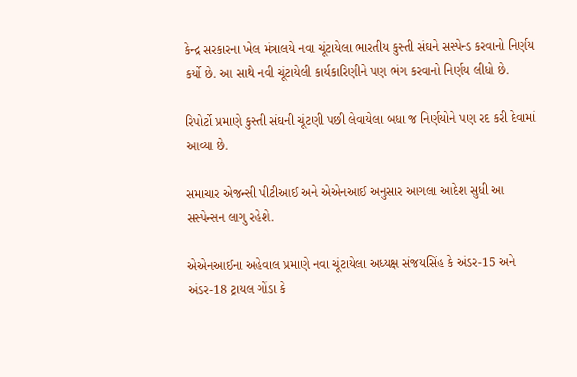કેન્દ્ર સરકારના ખેલ મંત્રાલયે નવા ચૂંટાયેલા ભારતીય કુસ્તી સંઘને સસ્પેન્ડ કરવાનો નિર્ણય કર્યો છે. આ સાથે નવી ચૂંટાયેલી કાર્યકારિણીને પણ ભંગ કરવાનો નિર્ણય લીધો છે.

રિપોર્ટો પ્રમાણે કુસ્તી સંઘની ચૂંટણી પછી લેવાયેલા બધા જ નિર્ણયોને પણ રદ કરી દેવામાં આવ્યા છે.

સમાચાર એજન્સી પીટીઆઈ અને એએનઆઈ અનુસાર આગલા આદેશ સુધી આ સસ્પેન્સન લાગુ રહેશે.

એએનઆઈના અહેવાલ પ્રમાણે નવા ચૂંટાયેલા અધ્યક્ષ સંજયસિંહ કે અંડર-15 અને અંડર-18 ટ્રાયલ ગોંડા કે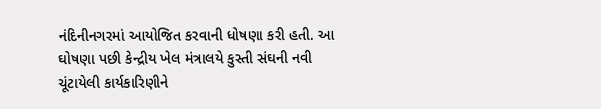નંદિનીનગરમાં આયોજિત કરવાની ધોષણા કરી હતી. આ ઘોષણા પછી કેન્દ્રીય ખેલ મંત્રાલયે કુસ્તી સંઘની નવી ચૂંટાયેલી કાર્યકારિણીને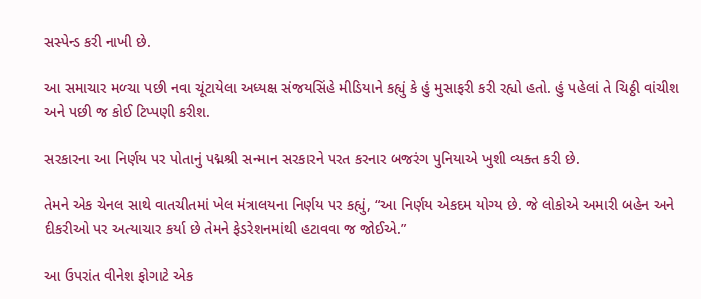સસ્પેન્ડ કરી નાખી છે.

આ સમાચાર મળ્ચા પછી નવા ચૂંટાયેલા અધ્યક્ષ સંજયસિંહે મીડિયાને કહ્યું કે હું મુસાફરી કરી રહ્યો હતો. હું પહેલાં તે ચિઠ્ઠી વાંચીશ અને પછી જ કોઈ ટિપ્પણી કરીશ.

સરકારના આ નિર્ણય પર પોતાનું પદ્મશ્રી સન્માન સરકારને પરત કરનાર બજરંગ પુનિયાએ ખુશી વ્યક્ત કરી છે.

તેમને એક ચેનલ સાથે વાતચીતમાં ખેલ મંત્રાલયના નિર્ણય પર કહ્યું, “આ નિર્ણય એકદમ યોગ્ય છે. જે લોકોએ અમારી બહેન અને દીકરીઓ પર અત્યાચાર કર્યા છે તેમને ફેડરેશનમાંથી હટાવવા જ જોઈએ.”

આ ઉપરાંત વીનેશ ફોગાટે એક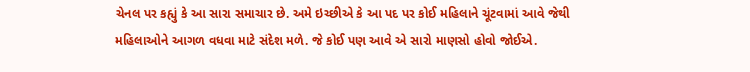ચેનલ પર કહ્યું કે આ સારા સમાચાર છે. અમે ઇચ્છીએ કે આ પદ પર કોઈ મહિલાને ચૂંટવામાં આવે જેથી મહિલાઓને આગળ વધવા માટે સંદેશ મળે. જે કોઈ પણ આવે એ સારો માણસો હોવો જોઈએ.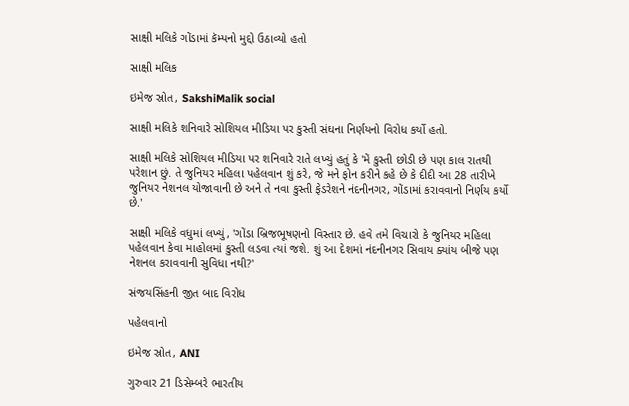સાક્ષી મલિકે ગોંડામાં કૅમ્પનો મુદ્દો ઉઠાવ્યો હતો

સાક્ષી મલિક

ઇમેજ સ્રોત, SakshiMalik social

સાક્ષી મલિકે શનિવારે સોશિયલ મીડિયા પર કુસ્તી સંઘના નિર્ણયનો વિરોધ કર્યો હતો.

સાક્ષી મલિકે સોશિયલ મીડિયા પર શનિવારે રાતે લખ્યું હતું કે 'મેં કુસ્તી છોડી છે પણ કાલ રાતથી પરેશાન છું. તે જુનિયર મહિલા પહેલવાન શું કરે, જે મને ફોન કરીને કહે છે કે દીદી આ 28 તારીખે જુનિયર નેશનલ યોજાવાની છે અને તે નવા કુસ્તી ફેડરેશને નંદનીનગર, ગોંડામાં કરાવવાનો નિર્ણય કર્યો છે.'

સાક્ષી મલિકે વધુમાં લખ્યું, 'ગોંડા બ્રિજભૂષણનો વિસ્તાર છે. હવે તમે વિચારો કે જુનિયર મહિલા પહેલવાન કેવા માહોલમાં કુસ્તી લડવા ત્યાં જશે. શું આ દેશમાં નંદનીનગર સિવાય ક્યાંય બીજે પણ નેશનલ કરાવવાની સુવિધા નથી?'

સંજયસિંહની જીત બાદ વિરોધ

પહેલવાનો

ઇમેજ સ્રોત, ANI

ગુરુવાર 21 ડિસેમ્બરે ભારતીય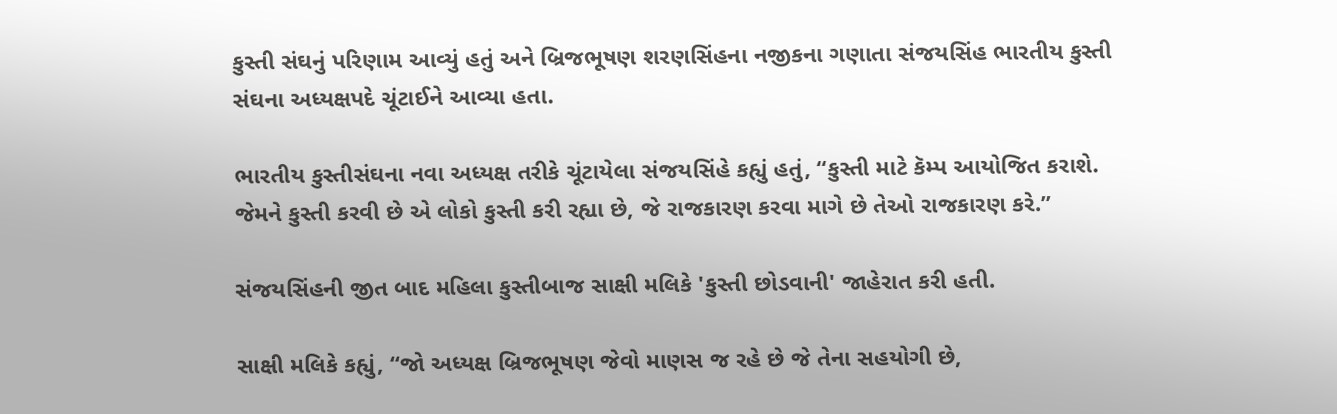કુસ્તી સંઘનું પરિણામ આવ્યું હતું અને બ્રિજભૂષણ શરણસિંહના નજીકના ગણાતા સંજયસિંહ ભારતીય કુસ્તી સંઘના અધ્યક્ષપદે ચૂંટાઈને આવ્યા હતા.

ભારતીય કુસ્તીસંઘના નવા અધ્યક્ષ તરીકે ચૂંટાયેલા સંજયસિંહે કહ્યું હતું, “કુસ્તી માટે કૅમ્પ આયોજિત કરાશે. જેમને કુસ્તી કરવી છે એ લોકો કુસ્તી કરી રહ્યા છે, જે રાજકારણ કરવા માગે છે તેઓ રાજકારણ કરે.”

સંજયસિંહની જીત બાદ મહિલા કુસ્તીબાજ સાક્ષી મલિકે 'કુસ્તી છોડવાની' જાહેરાત કરી હતી.

સાક્ષી મલિકે કહ્યું, “જો અધ્યક્ષ બ્રિજભૂષણ જેવો માણસ જ રહે છે જે તેના સહયોગી છે,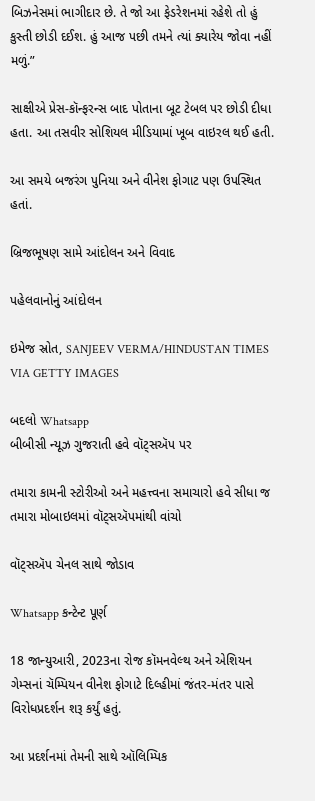બિઝનેસમાં ભાગીદાર છે. તે જો આ ફેડરેશનમાં રહેશે તો હું કુસ્તી છોડી દઈશ. હું આજ પછી તમને ત્યાં ક્યારેય જોવા નહીં મળું.”

સાક્ષીએ પ્રેસ-કૉન્ફરન્સ બાદ પોતાના બૂટ ટેબલ પર છોડી દીધા હતા. આ તસવીર સોશિયલ મીડિયામાં ખૂબ વાઇરલ થઈ હતી.

આ સમયે બજરંગ પુનિયા અને વીનેશ ફોગાટ પણ ઉપસ્થિત હતાં.

બ્રિજભૂષણ સામે આંદોલન અને વિવાદ

પહેલવાનોનું આંદોલન

ઇમેજ સ્રોત, SANJEEV VERMA/HINDUSTAN TIMES VIA GETTY IMAGES

બદલો Whatsapp
બીબીસી ન્યૂઝ ગુજરાતી હવે વૉટ્સઍપ પર

તમારા કામની સ્ટોરીઓ અને મહત્ત્વના સમાચારો હવે સીધા જ તમારા મોબાઇલમાં વૉટ્સઍપમાંથી વાંચો

વૉટ્સઍપ ચેનલ સાથે જોડાવ

Whatsapp કન્ટેન્ટ પૂર્ણ

18 જાન્યુઆરી, 2023ના રોજ કૉમનવેલ્થ અને એશિયન ગેમ્સનાં ચૅમ્પિયન વીનેશ ફોગાટે દિલ્હીમાં જંતર-મંતર પાસે વિરોધપ્રદર્શન શરૂ કર્યું હતું.

આ પ્રદર્શનમાં તેમની સાથે ઑલિમ્પિક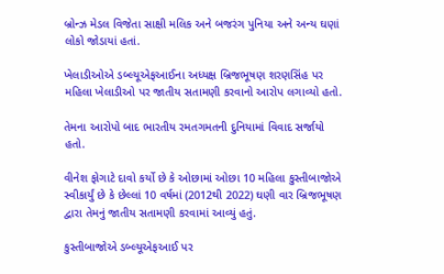બ્રોન્ઝ મેડલ વિજેતા સાક્ષી મલિક અને બજરંગ પુનિયા અને અન્ય ઘણાં લોકો જોડાયાં હતાં.

ખેલાડીઓએ ડબ્લ્યૂએફઆઈના અધ્યક્ષ બ્રિજભૂષણ શરણસિંહ પર મહિલા ખેલાડીઓ પર જાતીય સતામણી કરવાનો આરોપ લગાવ્યો હતો.

તેમના આરોપો બાદ ભારતીય રમતગમતની દુનિયામાં વિવાદ સર્જાયો હતો.

વીનેશ ફોગાટે દાવો કર્યો છે કે ઓછામાં ઓછા 10 મહિલા કુસ્તીબાજોએ સ્વીકાર્યું છે કે છેલ્લાં 10 વર્ષમાં (2012થી 2022) ઘણી વાર બ્રિજભૂષણ દ્વારા તેમનું જાતીય સતામણી કરવામાં આવ્યું હતું.

કુસ્તીબાજોએ ડબ્લ્યૂએફઆઈ પર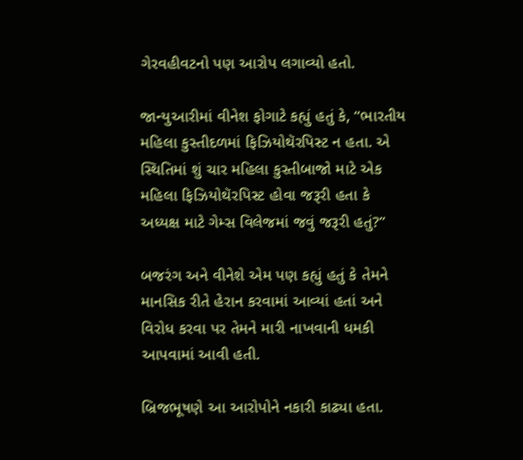ગેરવહીવટનો પણ આરોપ લગાવ્યો હતો.

જાન્યુઆરીમાં વીનેશ ફોગાટે કહ્યું હતું કે, “ભારતીય મહિલા કુસ્તીદળમાં ફિઝિયોથૅરપિસ્ટ ન હતા. એ સ્થિતિમાં શું ચાર મહિલા કુસ્તીબાજો માટે એક મહિલા ફિઝિયોથૅરપિસ્ટ હોવા જરૂરી હતા કે અધ્યક્ષ માટે ગેમ્સ વિલેજમાં જવું જરૂરી હતું?”

બજરંગ અને વીનેશે એમ પણ કહ્યું હતું કે તેમને માનસિક રીતે હેરાન કરવામાં આવ્યાં હતાં અને વિરોધ કરવા પર તેમને મારી નાખવાની ધમકી આપવામાં આવી હતી.

બ્રિજભૂષણે આ આરોપોને નકારી કાઢ્યા હતા.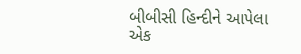બીબીસી હિન્દીને આપેલા એક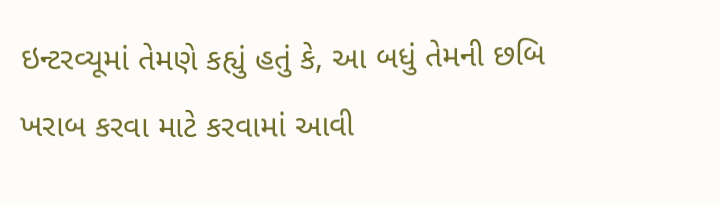ઇન્ટરવ્યૂમાં તેમણે કહ્યું હતું કે, આ બધું તેમની છબિ ખરાબ કરવા માટે કરવામાં આવી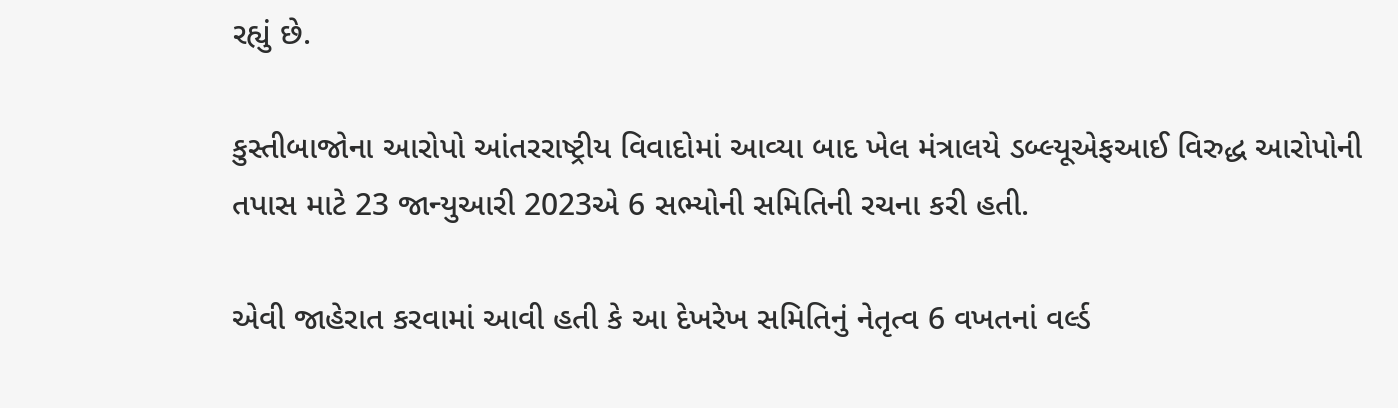રહ્યું છે.

કુસ્તીબાજોના આરોપો આંતરરાષ્ટ્રીય વિવાદોમાં આવ્યા બાદ ખેલ મંત્રાલયે ડબ્લ્યૂએફઆઈ વિરુદ્ધ આરોપોની તપાસ માટે 23 જાન્યુઆરી 2023એ 6 સભ્યોની સમિતિની રચના કરી હતી.

એવી જાહેરાત કરવામાં આવી હતી કે આ દેખરેખ સમિતિનું નેતૃત્વ 6 વખતનાં વર્લ્ડ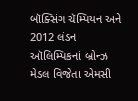બૉક્સિંગ ચૅમ્પિયન અને 2012 લંડન ઑલિમ્પિકનાં બ્રોન્ઝ મેડલ વિજેતા એમસી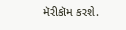મૅરીકૉમ કરશે.